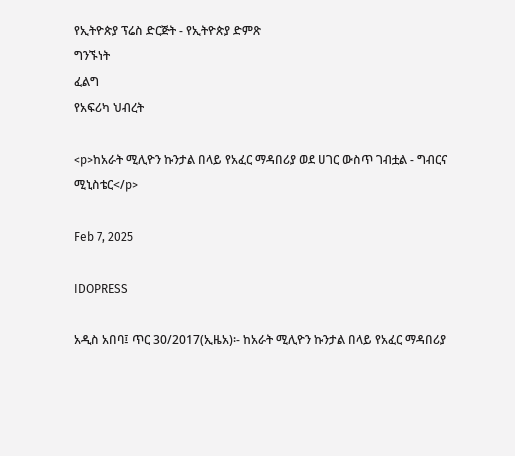የኢትዮጵያ ፕሬስ ድርጅት - የኢትዮጵያ ድምጽ
ግንኙነት
ፈልግ
የአፍሪካ ህብረት

<p>ከአራት ሚሊዮን ኩንታል በላይ የአፈር ማዳበሪያ ወደ ሀገር ውስጥ ገብቷል - ግብርና ሚኒስቴር</p>

Feb 7, 2025

IDOPRESS

አዲስ አበባ፤ ጥር 30/2017(ኢዜአ)፡- ከአራት ሚሊዮን ኩንታል በላይ የአፈር ማዳበሪያ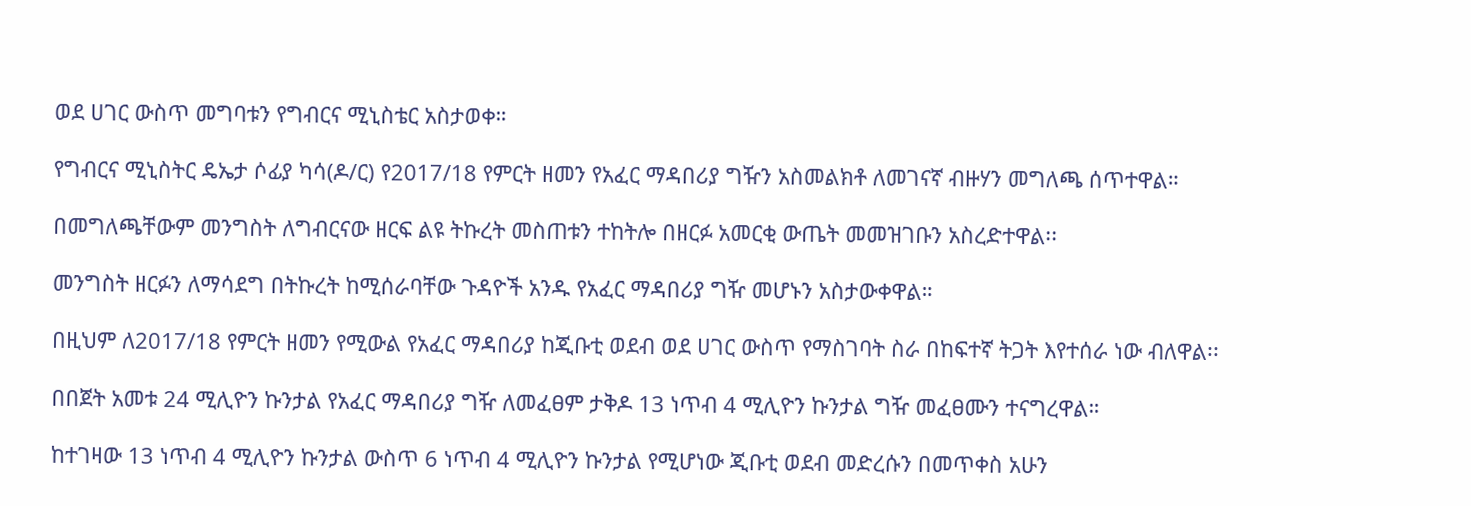ወደ ሀገር ውስጥ መግባቱን የግብርና ሚኒስቴር አስታወቀ።

የግብርና ሚኒስትር ዴኤታ ሶፊያ ካሳ(ዶ/ር) የ2017/18 የምርት ዘመን የአፈር ማዳበሪያ ግዥን አስመልክቶ ለመገናኛ ብዙሃን መግለጫ ሰጥተዋል።

በመግለጫቸውም መንግስት ለግብርናው ዘርፍ ልዩ ትኩረት መስጠቱን ተከትሎ በዘርፉ አመርቂ ውጤት መመዝገቡን አስረድተዋል፡፡

መንግስት ዘርፉን ለማሳደግ በትኩረት ከሚሰራባቸው ጉዳዮች አንዱ የአፈር ማዳበሪያ ግዥ መሆኑን አስታውቀዋል።

በዚህም ለ2017/18 የምርት ዘመን የሚውል የአፈር ማዳበሪያ ከጂቡቲ ወደብ ወደ ሀገር ውስጥ የማስገባት ስራ በከፍተኛ ትጋት እየተሰራ ነው ብለዋል፡፡

በበጀት አመቱ 24 ሚሊዮን ኩንታል የአፈር ማዳበሪያ ግዥ ለመፈፀም ታቅዶ 13 ነጥብ 4 ሚሊዮን ኩንታል ግዥ መፈፀሙን ተናግረዋል።

ከተገዛው 13 ነጥብ 4 ሚሊዮን ኩንታል ውስጥ 6 ነጥብ 4 ሚሊዮን ኩንታል የሚሆነው ጂቡቲ ወደብ መድረሱን በመጥቀስ አሁን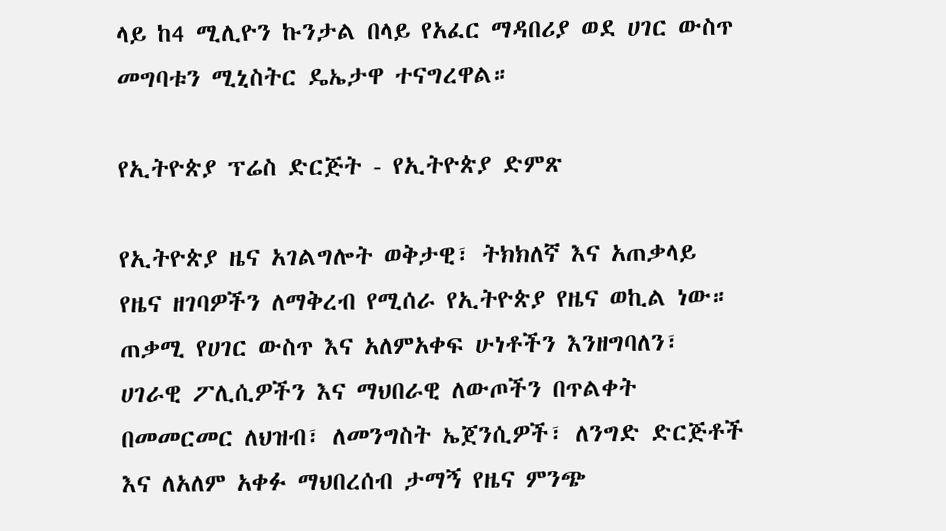ላይ ከ4 ሚሊዮን ኩንታል በላይ የአፈር ማዳበሪያ ወደ ሀገር ውስጥ መግባቱን ሚኒስትር ዴኤታዋ ተናግረዋል።

የኢትዮጵያ ፕሬስ ድርጅት - የኢትዮጵያ ድምጽ

የኢትዮጵያ ዜና አገልግሎት ወቅታዊ፣ ትክክለኛ እና አጠቃላይ የዜና ዘገባዎችን ለማቅረብ የሚሰራ የኢትዮጵያ የዜና ወኪል ነው። ጠቃሚ የሀገር ውስጥ እና አለምአቀፍ ሁነቶችን እንዘግባለን፣ ሀገራዊ ፖሊሲዎችን እና ማህበራዊ ለውጦችን በጥልቀት በመመርመር ለህዝብ፣ ለመንግስት ኤጀንሲዎች፣ ለንግድ ድርጅቶች እና ለአለም አቀፉ ማህበረሰብ ታማኝ የዜና ምንጭ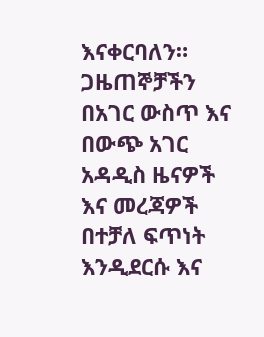እናቀርባለን። ጋዜጠኞቻችን በአገር ውስጥ እና በውጭ አገር አዳዲስ ዜናዎች እና መረጃዎች በተቻለ ፍጥነት እንዲደርሱ እና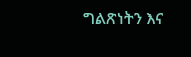ግልጽነትን እና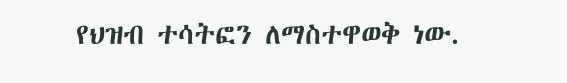የህዝብ ተሳትፎን ለማስተዋወቅ ነው.